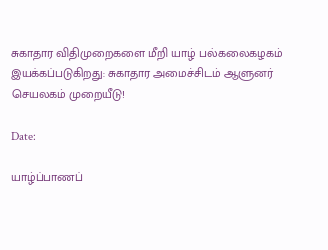சுகாதார விதிமுறைகளை மீறி யாழ் பல்கலைகழகம் இயக்கப்படுகிறது: சுகாதார அமைச்சிடம் ஆளுனர் செயலகம் முறையீடு!

Date:

யாழ்ப்பாணப்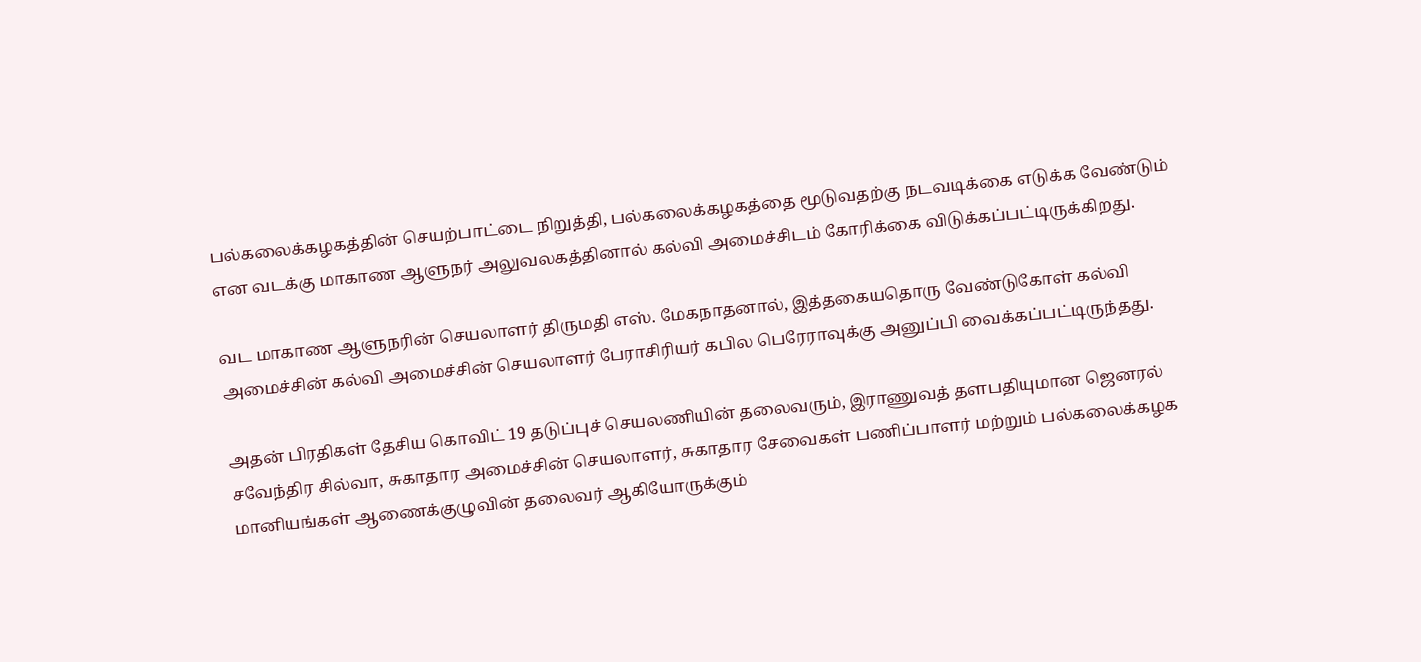பல்கலைக்கழகத்தின் செயற்பாட்டை நிறுத்தி, பல்கலைக்கழகத்தை மூடுவதற்கு நடவடிக்கை எடுக்க வேண்டும் என வடக்கு மாகாண ஆளுநர் அலுவலகத்தினால் கல்வி அமைச்சிடம் கோரிக்கை விடுக்கப்பட்டிருக்கிறது.

வட மாகாண ஆளுநரின் செயலாளர் திருமதி எஸ். மேகநாதனால், இத்தகையதொரு வேண்டுகோள் கல்வி அமைச்சின் கல்வி அமைச்சின் செயலாளர் பேராசிரியர் கபில பெரேராவுக்கு அனுப்பி வைக்கப்பட்டிருந்தது.

அதன் பிரதிகள் தேசிய கொவிட் 19 தடுப்புச் செயலணியின் தலைவரும், இராணுவத் தளபதியுமான ஜெனரல் சவேந்திர சில்வா, சுகாதார அமைச்சின் செயலாளர், சுகாதார சேவைகள் பணிப்பாளர் மற்றும் பல்கலைக்கழக மானியங்கள் ஆணைக்குழுவின் தலைவர் ஆகியோருக்கும்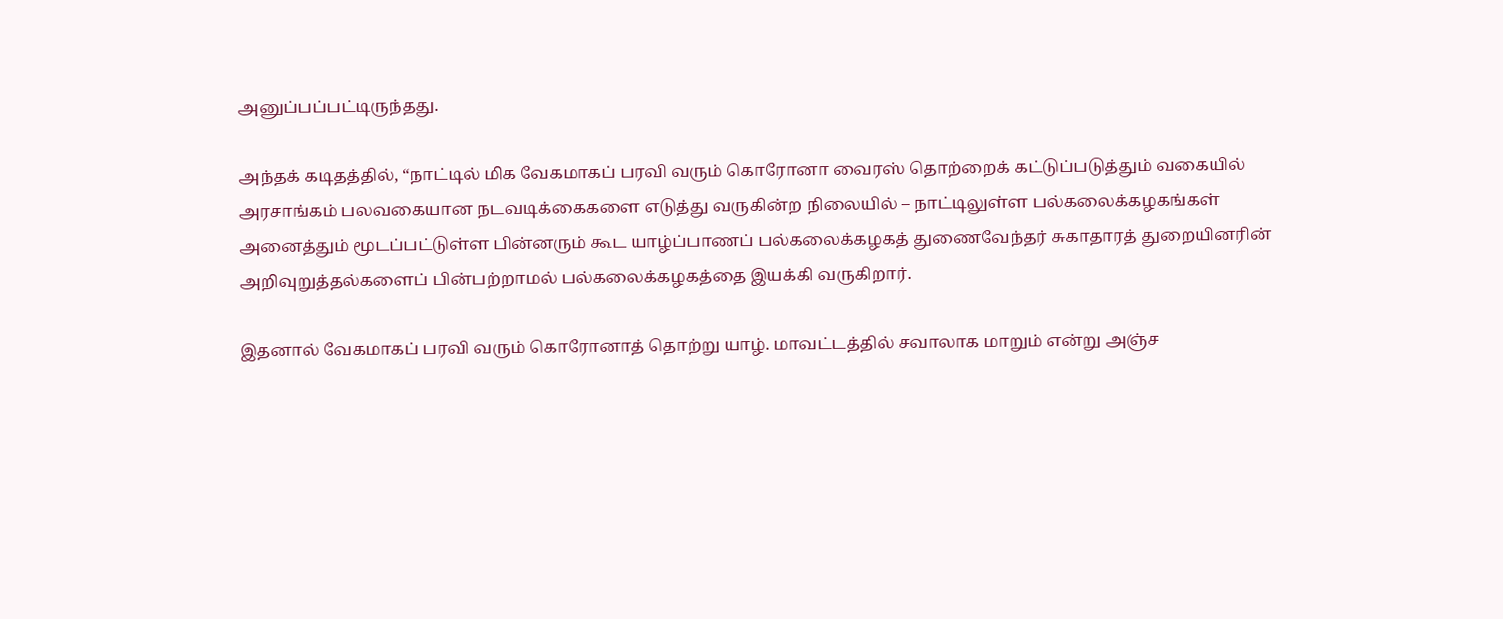அனுப்பப்பட்டிருந்தது.

அந்தக் கடிதத்தில், “நாட்டில் மிக வேகமாகப் பரவி வரும் கொரோனா வைரஸ் தொற்றைக் கட்டுப்படுத்தும் வகையில் அரசாங்கம் பலவகையான நடவடிக்கைகளை எடுத்து வருகின்ற நிலையில் – நாட்டிலுள்ள பல்கலைக்கழகங்கள் அனைத்தும் மூடப்பட்டுள்ள பின்னரும் கூட யாழ்ப்பாணப் பல்கலைக்கழகத் துணைவேந்தர் சுகாதாரத் துறையினரின் அறிவுறுத்தல்களைப் பின்பற்றாமல் பல்கலைக்கழகத்தை இயக்கி வருகிறார்.

இதனால் வேகமாகப் பரவி வரும் கொரோனாத் தொற்று யாழ். மாவட்டத்தில் சவாலாக மாறும் என்று அஞ்ச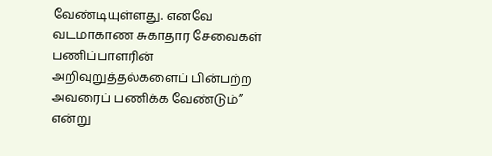வேண்டியுள்ளது. எனவே வடமாகாண சுகாதார சேவைகள் பணிப்பாளரின் அறிவுறுத்தல்களைப் பின்பற்ற அவரைப் பணிக்க வேண்டும்” என்று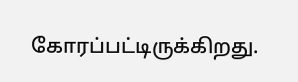கோரப்பட்டிருக்கிறது.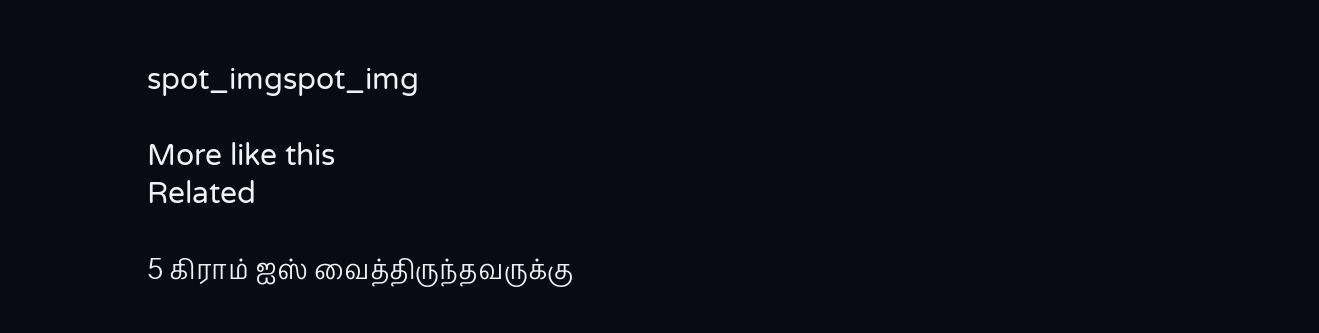spot_imgspot_img

More like this
Related

5 கிராம் ஐஸ் வைத்திருந்தவருக்கு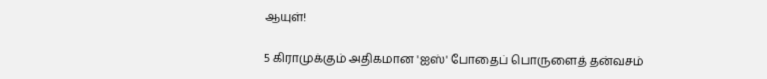ஆயுள்!

5 கிராமுக்கும் அதிகமான 'ஐஸ்' போதைப் பொருளைத் தன்வசம்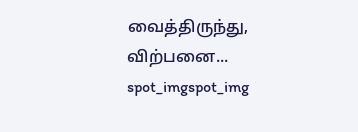வைத்திருந்து, விற்பனை...
spot_imgspot_img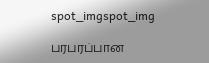spot_imgspot_img

பரபரப்பான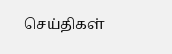செய்திகள்